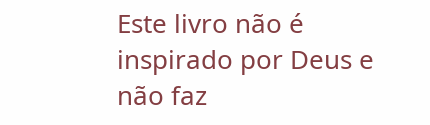Este livro não é inspirado por Deus e não faz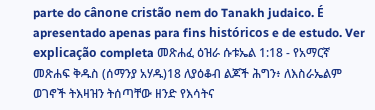parte do cânone cristão nem do Tanakh judaico. É apresentado apenas para fins históricos e de estudo. Ver explicação completa መጽሐፈ ዕዝራ ሱቱኤል 1:18 - የአማርኛ መጽሐፍ ቅዱስ (ሰማንያ አሃዱ)18 ለያዕቆብ ልጆች ሕግን፥ ለእስራኤልም ወገኖች ትእዛዝን ትሰጣቸው ዘንድ የእሳትና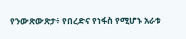የንውጽውጽታ፥ የበረድና የነፋስ የሚሆኑ አራቱ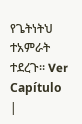የጌትነትህ ተአምራት ተደረጉ። Ver Capítulo |